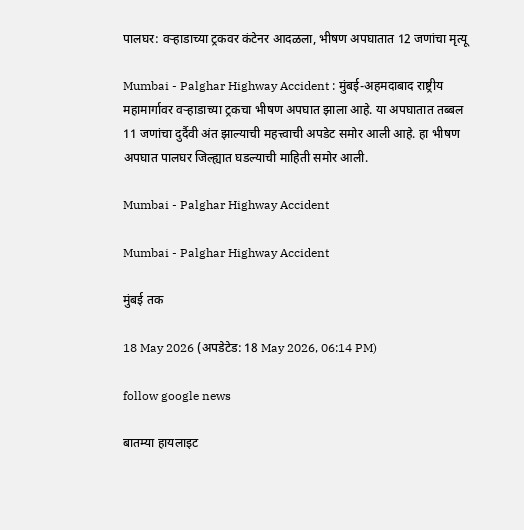पालघर: वऱ्हाडाच्या ट्रकवर कंटेनर आदळला, भीषण अपघातात 12 जणांचा मृत्यू

Mumbai - Palghar Highway Accident : मुंबई-अहमदाबाद राष्ट्रीय महामार्गावर वऱ्हाडाच्या ट्रकचा भीषण अपघात झाला आहे. या अपघातात तब्बल 11 जणांचा दुर्दैवी अंत झाल्याची महत्त्वाची अपडेट समोर आली आहे. हा भीषण अपघात पालघर जिल्ह्यात घडल्याची माहिती समोर आली.

Mumbai - Palghar Highway Accident

Mumbai - Palghar Highway Accident

मुंबई तक

18 May 2026 (अपडेटेड: 18 May 2026, 06:14 PM)

follow google news

बातम्या हायलाइट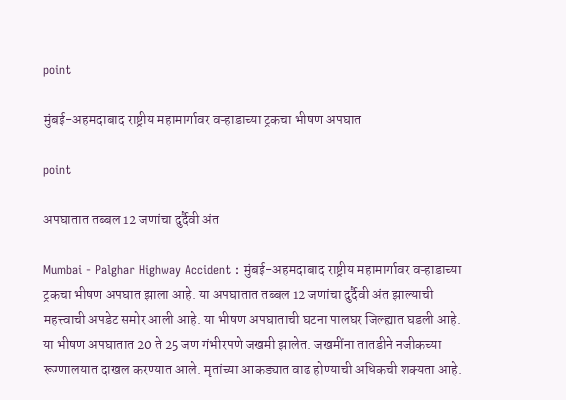point

मुंबई-अहमदाबाद राष्ट्रीय महामार्गावर वऱ्हाडाच्या ट्रकचा भीषण अपघात

point

अपघातात तब्बल 12 जणांचा दुर्दैवी अंत

Mumbai - Palghar Highway Accident : मुंबई-अहमदाबाद राष्ट्रीय महामार्गावर वऱ्हाडाच्या ट्रकचा भीषण अपघात झाला आहे. या अपघातात तब्बल 12 जणांचा दुर्दैवी अंत झाल्याची महत्त्वाची अपडेट समोर आली आहे. या भीषण अपघाताची घटना पालघर जिल्ह्यात घडली आहे. या भीषण अपघातात 20 ते 25 जण गंभीरपणे जखमी झालेत. जखमींना तातडीने नजीकच्या रूग्णालयात दाखल करण्यात आले. मृतांच्या आकड्यात वाढ होण्याची अधिकची शक्यता आहे.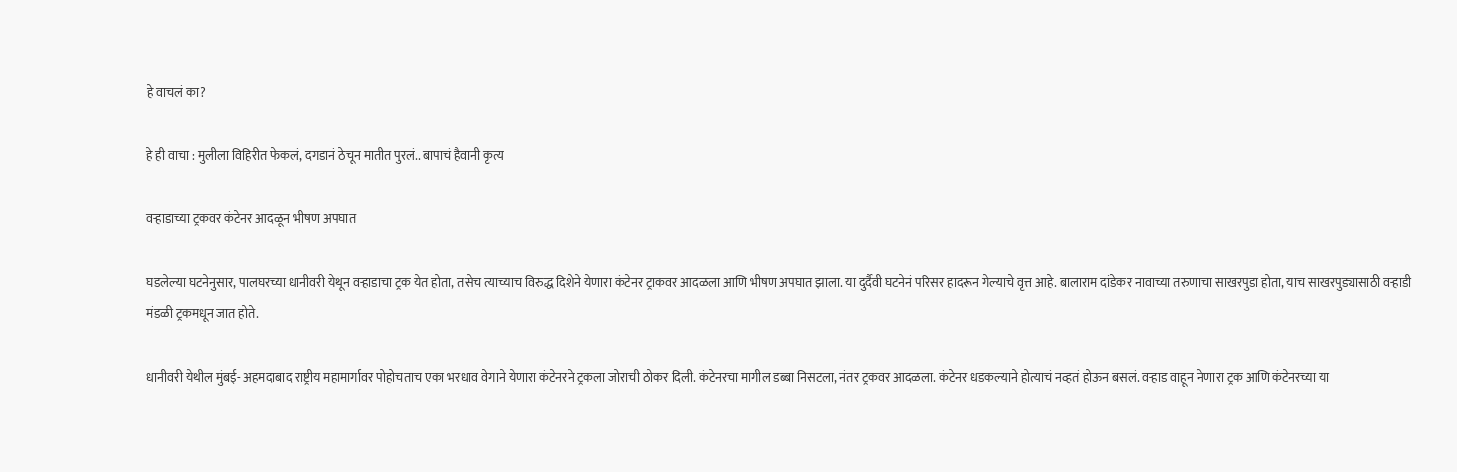हे वाचलं का?

हे ही वाचा : मुलीला विहिरीत फेकलं, दगडानं ठेचून मातीत पुरलं.. बापाचं हैवानी कृत्य

वऱ्हाडाच्या ट्रकवर कंटेनर आदळून भीषण अपघात

घडलेल्या घटनेनुसार, पालघरच्या धानीवरी येथून वऱ्हाडाचा ट्रक येत होता, तसेच त्याच्याच विरुद्ध दिशेने येणारा कंटेनर ट्राकवर आदळला आणि भीषण अपघात झाला. या दुर्दैवी घटनेनं परिसर हादरून गेल्याचे वृत्त आहे. बालाराम दांडेकर नावाच्या तरुणाचा साखरपुडा होता, याच साखरपुड्यासाठी वऱ्हाडी मंडळी ट्रकमधून जात होते.

धानीवरी येथील मुंबई- अहमदाबाद राष्ट्रीय महामार्गावर पोहोचताच एका भरधाव वेगाने येणारा कंटेनरने ट्रकला जोराची ठोकर दिली. कंटेनरचा मागील डब्बा निसटला, नंतर ट्रकवर आदळला. कंटेनर धडकल्याने होत्याचं नव्हतं होऊन बसलं. वऱ्हाड वाहून नेणारा ट्रक आणि कंटेनरच्या या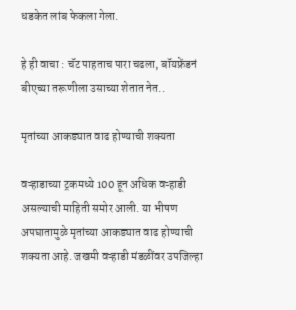धडकेत लांब फेकला गेला.

हे ही वाचा : चॅट पाहताच पारा चढला, बॉयफ्रेंडनं बीएच्या तरूणीला उसाच्या शेतात नेत..

मृतांच्या आकड्यात वाढ होण्याची शक्यता

वऱ्हाडाच्या ट्रकमध्ये 100 हून अधिक वऱ्हाडी असल्याची माहिती समोर आली. या भीषण अपघातामुळे मृतांच्या आकड्यात वाढ होण्याची शक्यता आहे. जखमी वऱ्हाडी मंडळींवर उपजिल्हा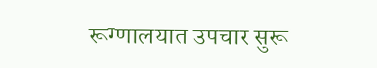रूग्णालयात उपचार सुरू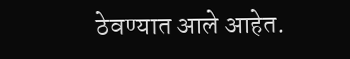ठेवण्यात आले आहेत.